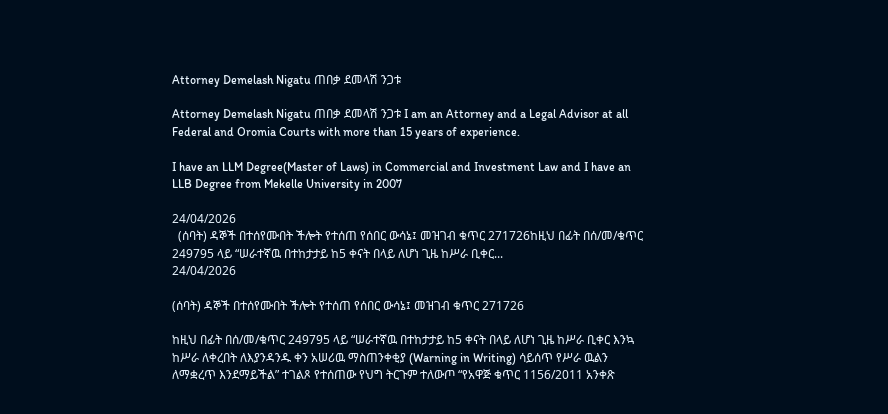Attorney Demelash Nigatu ጠበቃ ደመላሽ ንጋቱ

Attorney Demelash Nigatu ጠበቃ ደመላሽ ንጋቱ I am an Attorney and a Legal Advisor at all Federal and Oromia Courts with more than 15 years of experience.

I have an LLM Degree(Master of Laws) in Commercial and Investment Law and I have an LLB Degree from Mekelle University in 2007

24/04/2026
  (ሰባት) ዳኞች በተሰየሙበት ችሎት የተሰጠ የሰበር ውሳኔ፤ መዝገብ ቁጥር 271726ከዚህ በፊት በሰ/መ/ቁጥር 249795 ላይ “ሠራተኛዉ በተከታታይ ከ5 ቀናት በላይ ለሆነ ጊዜ ከሥራ ቢቀር...
24/04/2026

(ሰባት) ዳኞች በተሰየሙበት ችሎት የተሰጠ የሰበር ውሳኔ፤ መዝገብ ቁጥር 271726

ከዚህ በፊት በሰ/መ/ቁጥር 249795 ላይ “ሠራተኛዉ በተከታታይ ከ5 ቀናት በላይ ለሆነ ጊዜ ከሥራ ቢቀር እንኳ ከሥራ ለቀረበት ለእያንዳንዱ ቀን አሠሪዉ ማስጠንቀቂያ (Warning in Writing) ሳይሰጥ የሥራ ዉልን ለማቋረጥ እንደማይችል” ተገልጾ የተሰጠው የህግ ትርጉም ተለውጦ “የአዋጅ ቁጥር 1156/2011 አንቀጽ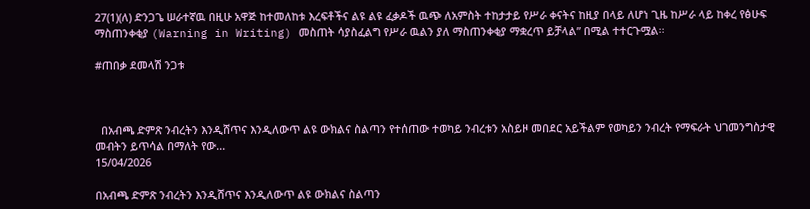27(1)(ለ) ድንጋጌ ሠራተኛዉ በዚሁ አዋጅ ከተመለከቱ እረፍቶችና ልዩ ልዩ ፈቃዶች ዉጭ ለአምስት ተከታታይ የሥራ ቀናትና ከዚያ በላይ ለሆነ ጊዜ ከሥራ ላይ ከቀረ የፅሁፍ ማስጠንቀቂያ (Warning in Writing) መስጠት ሳያስፈልግ የሥራ ዉልን ያለ ማስጠንቀቂያ ማቋረጥ ይቻላል” በሚል ተተርጉሟል፡፡

#ጠበቃ ደመላሽ ንጋቱ



  በአብጫ ድምጽ ንብረትን እንዲሸጥና እንዲለውጥ ልዩ ውክልና ስልጣን የተሰጠው ተወካይ ንብረቱን አስይዞ መበደር አይችልም የወካይን ንብረት የማፍራት ህገመንግስታዊ መብትን ይጥሳል በማለት የው...
15/04/2026

በአብጫ ድምጽ ንብረትን እንዲሸጥና እንዲለውጥ ልዩ ውክልና ስልጣን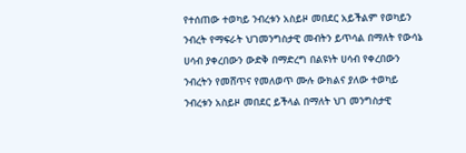የተሰጠው ተወካይ ንብረቱን አስይዞ መበደር አይችልም የወካይን ንብረት የማፍራት ህገመንግስታዊ መብትን ይጥሳል በማለት የውሳኔ ሀሳብ ያቀረበውን ውድቅ በማድረግ በልዩነት ሀሳብ የቀረበውን ንብረትን የመሸጥና የመለወጥ ሙሉ ውክልና ያለው ተወካይ ንብረቱን አስይዞ መበደር ይችላል በማለት ህገ መንግስታዊ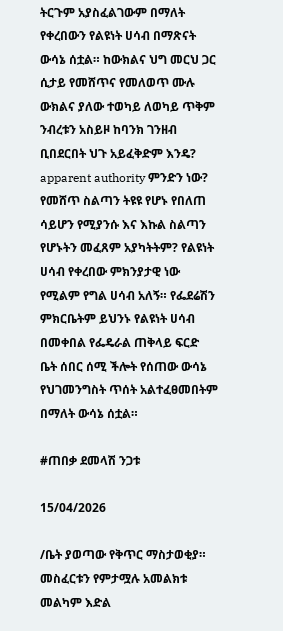ትርጉም አያስፈልገውም በማለት የቀረበውን የልዩነት ሀሳብ በማጽናት ውሳኔ ሰቷል። ከውክልና ህግ መርህ ጋር ሲታይ የመሸጥና የመለወጥ ሙሉ ውክልና ያለው ተወካይ ለወካይ ጥቅም ንብረቱን አስይዞ ከባንክ ገንዘብ ቢበደርበት ህጉ አይፈቅድም እንዴ? apparent authority ምንድን ነው? የመሸጥ ስልጣን ትዩዩ የሆኑ የበለጠ ሳይሆን የሚያንሱ እና እኩል ስልጣን የሆኑትን መፈጸም አያካትትም? የልዩነት ሀሳብ የቀረበው ምክንያታዊ ነው የሚልም የግል ሀሳብ አለኝ። የፌደሬሽን ምክርቤትም ይህንኑ የልዩነት ሀሳብ በመቀበል የፌዴራል ጠቅላይ ፍርድ ቤት ሰበር ሰሚ ችሎት የሰጠው ውሳኔ የህገመንግስት ጥሰት አልተፈፀመበትም በማለት ውሳኔ ሰቷል።

#ጠበቃ ደመላሽ ንጋቱ

15/04/2026

/ቤት ያወጣው የቅጥር ማስታወቂያ።
መስፈርቱን የምታሟሉ አመልክቱ
መልካም እድል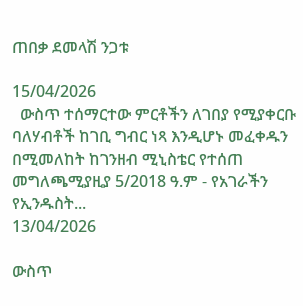ጠበቃ ደመላሽ ንጋቱ

15/04/2026
  ውስጥ ተሰማርተው ምርቶችን ለገበያ የሚያቀርቡ ባለሃብቶች ከገቢ ግብር ነጻ እንዲሆኑ መፈቀዱን በሚመለከት ከገንዘብ ሚኒስቴር የተሰጠ መግለጫሚያዚያ 5/2018 ዓ.ም - የአገራችን የኢንዱስት...
13/04/2026

ውስጥ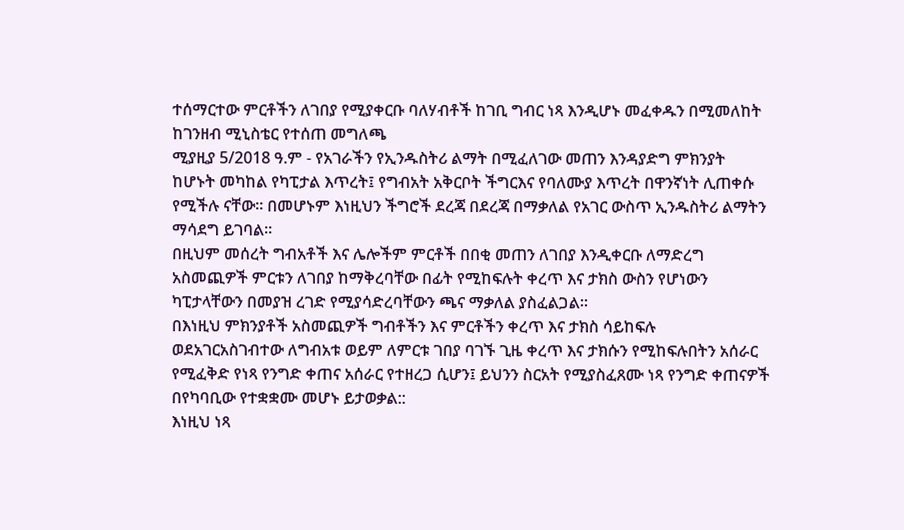ተሰማርተው ምርቶችን ለገበያ የሚያቀርቡ ባለሃብቶች ከገቢ ግብር ነጻ እንዲሆኑ መፈቀዱን በሚመለከት ከገንዘብ ሚኒስቴር የተሰጠ መግለጫ
ሚያዚያ 5/2018 ዓ.ም - የአገራችን የኢንዱስትሪ ልማት በሚፈለገው መጠን እንዳያድግ ምክንያት ከሆኑት መካከል የካፒታል እጥረት፤ የግብአት አቅርቦት ችግርእና የባለሙያ እጥረት በዋንኛነት ሊጠቀሱ የሚችሉ ናቸው፡፡ በመሆኑም እነዚህን ችግሮች ደረጃ በደረጃ በማቃለል የአገር ውስጥ ኢንዱስትሪ ልማትን ማሳደግ ይገባል፡፡
በዚህም መሰረት ግብአቶች እና ሌሎችም ምርቶች በበቂ መጠን ለገበያ እንዲቀርቡ ለማድረግ አስመጪዎች ምርቱን ለገበያ ከማቅረባቸው በፊት የሚከፍሉት ቀረጥ እና ታክስ ውስን የሆነውን ካፒታላቸውን በመያዝ ረገድ የሚያሳድረባቸውን ጫና ማቃለል ያስፈልጋል።
በእነዚህ ምክንያቶች አስመጪዎች ግብቶችን እና ምርቶችን ቀረጥ እና ታክስ ሳይከፍሉ ወደአገርአስገብተው ለግብአቱ ወይም ለምርቱ ገበያ ባገኙ ጊዜ ቀረጥ እና ታክሱን የሚከፍሉበትን አሰራር የሚፈቅድ የነጻ የንግድ ቀጠና አሰራር የተዘረጋ ሲሆን፤ ይህንን ስርአት የሚያስፈጸሙ ነጻ የንግድ ቀጠናዎች በየካባቢው የተቋቋሙ መሆኑ ይታወቃል::
እነዚህ ነጻ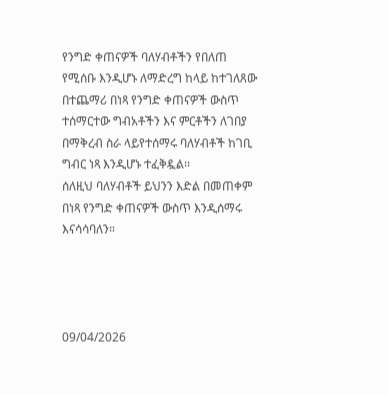የንግድ ቀጠናዎች ባለሃብቶችን የበለጠ የሚሰቡ እንዲሆኑ ለማድረግ ከላይ ከተገለጸው በተጨማሪ በነጻ የንግድ ቀጠናዎች ውስጥ ተሰማርተው ግብአቶችን እና ምርቶችን ለገበያ በማቅረብ ስራ ላይየተሰማሩ ባለሃብቶች ከገቢ ግብር ነጻ እንዲሆኑ ተፈቅዷል፡፡
ሰለዚህ ባለሃብቶች ይህንን እድል በመጠቀም በነጻ የንግድ ቀጠናዎች ውስጥ እንዲሰማሩ እናሳሳባለን።




09/04/2026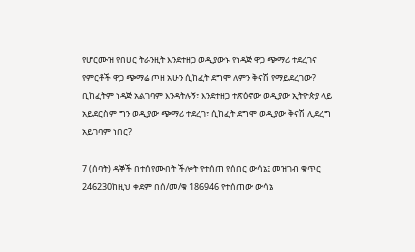የሆርሙዝ የበሀር ትራንዚት እንደተዘጋ ወዲያውኑ የነዳጅ ዋጋ ጭማሪ ተደረገና የምርቶች ዋጋ ጭማሬ ጦዘ አሁን ሲከፈት ደግሞ ለምን ቅናሽ የማይደረገው? ቢከፈትም ነዳጅ አልገባም እንዳትሉኝ፣ እንደተዘጋ ተጽዕኖው ወዲያው ኢትዮጵያ ላይ አይደርስም ግን ወዲያው ጭማሪ ተደረገ፣ ሲከፈት ደግሞ ወዲያው ቅናሽ ሊደረግ አይገባም ነበር?

7 (ሰባት) ዳኞች በተሰየሙበት ችሎት የተሰጠ የሰበር ውሳኔ፤ መዝገብ ቁጥር 246230ከዚህ ቀደም በሰ/መ/ቁ 186946 የተሰጠው ውሳኔ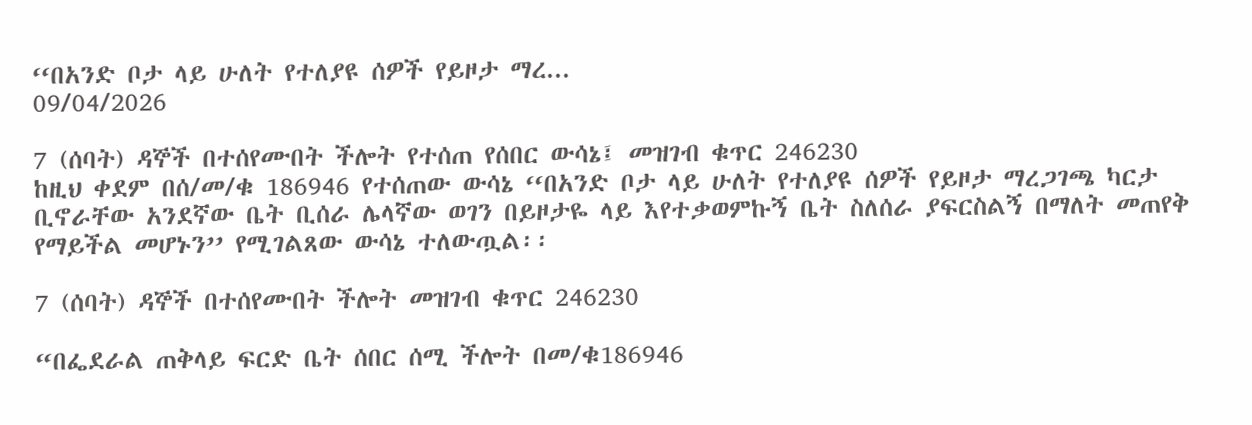‘‘በአንድ ቦታ ላይ ሁለት የተለያዩ ሰዎች የይዞታ ማረ...
09/04/2026

7 (ሰባት) ዳኞች በተሰየሙበት ችሎት የተሰጠ የሰበር ውሳኔ፤ መዝገብ ቁጥር 246230
ከዚህ ቀደም በሰ/መ/ቁ 186946 የተሰጠው ውሳኔ ‘‘በአንድ ቦታ ላይ ሁለት የተለያዩ ሰዎች የይዞታ ማረጋገጫ ካርታ ቢኖራቸው አንደኛው ቤት ቢሰራ ሌላኛው ወገን በይዞታዬ ላይ እየተቃወምኩኝ ቤት ስለሰራ ያፍርስልኝ በማለት መጠየቅ የማይችል መሆኑን’’ የሚገልጸው ውሳኔ ተለውጧል፡፡

7 (ሰባት) ዳኞች በተሰየሙበት ችሎት መዝገብ ቁጥር 246230

“በፌደራል ጠቅላይ ፍርድ ቤት ሰበር ሰሚ ችሎት በመ/ቁ186946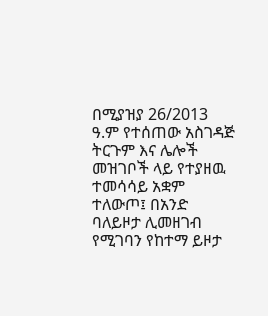በሚያዝያ 26/2013 ዓ.ም የተሰጠው አስገዳጅ ትርጉም እና ሌሎች መዝገቦች ላይ የተያዘዉ ተመሳሳይ አቋም ተለውጦ፤ በአንድ ባለይዞታ ሊመዘገብ የሚገባን የከተማ ይዞታ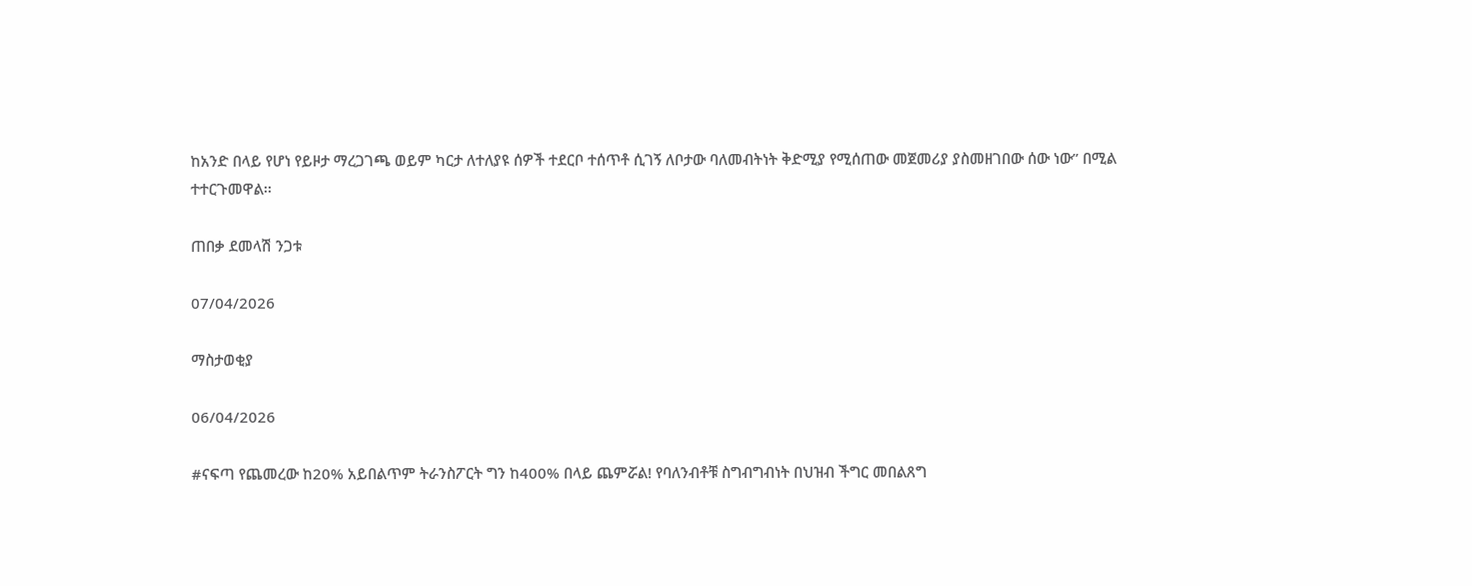ከአንድ በላይ የሆነ የይዞታ ማረጋገጫ ወይም ካርታ ለተለያዩ ሰዎች ተደርቦ ተሰጥቶ ሲገኝ ለቦታው ባለመብትነት ቅድሚያ የሚሰጠው መጀመሪያ ያስመዘገበው ሰው ነው’’ በሚል ተተርጉመዋል፡፡

ጠበቃ ደመላሽ ንጋቱ

07/04/2026

ማስታወቂያ

06/04/2026

#ናፍጣ የጨመረው ከ20% አይበልጥም ትራንስፖርት ግን ከ400% በላይ ጨምሯል! የባለንብቶቹ ስግብግብነት በህዝብ ችግር መበልጸግ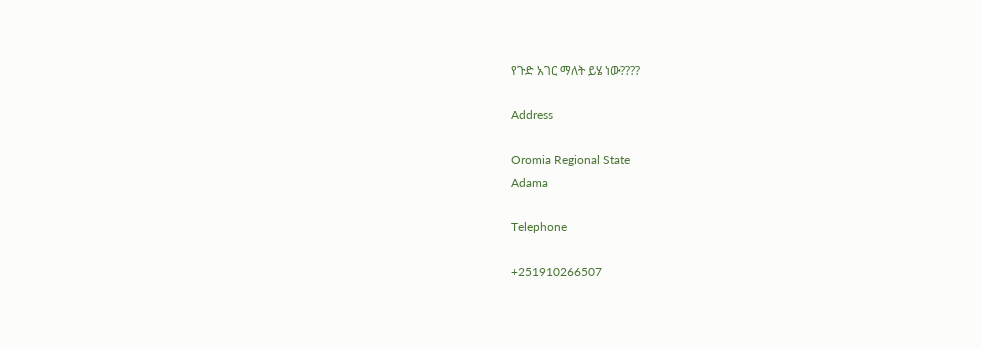የጉድ አገር ማለት ይሄ ነው????

Address

Oromia Regional State
Adama

Telephone

+251910266507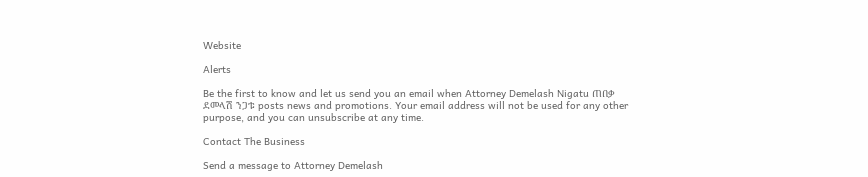Website

Alerts

Be the first to know and let us send you an email when Attorney Demelash Nigatu ጠበቃ ደመላሽ ንጋቱ posts news and promotions. Your email address will not be used for any other purpose, and you can unsubscribe at any time.

Contact The Business

Send a message to Attorney Demelash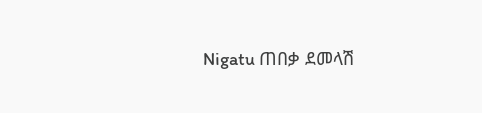Nigatu ጠበቃ ደመላሽ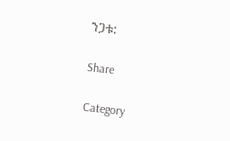ንጋቱ:

Share

Category